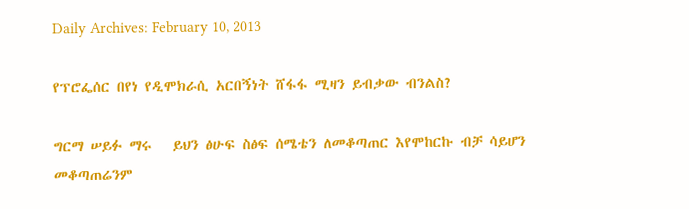Daily Archives: February 10, 2013

የፕሮፌሰር በየነ የዲሞክራሲ አርበኝነት ሸፋፋ ሚዛን ይብቃው ብንልስ?

ግርማ ሠይፉ ማሩ   ይህን ፅሁፍ ስፅፍ ሰሜቴን ለመቆጣጠር እየሞከርኩ ብቻ ሳይሆን መቆጣጠሬንም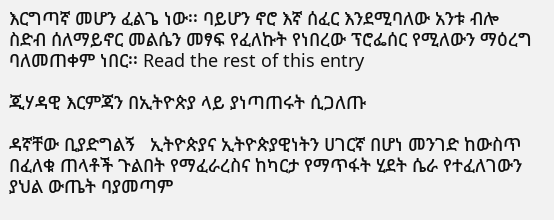እርግጣኛ መሆን ፈልጌ ነው፡፡ ባይሆን ኖሮ እኛ ሰፈር እንደሚባለው አንቱ ብሎ ስድብ ሰለማይኖር መልሴን መፃፍ የፈለኩት የነበረው ፕሮፌሰር የሚለውን ማዕረግ ባለመጠቀም ነበር፡፡ Read the rest of this entry

ጂሃዳዊ እርምጃን በኢትዮጵያ ላይ ያነጣጠሩት ሲጋለጡ

ዳኛቸው ቢያድግልኝ   ኢትዮጵያና ኢትዮጵያዊነትን ሀገርኛ በሆነ መንገድ ከውስጥ በፈለቁ ጠላቶች ጉልበት የማፈራረስና ከካርታ የማጥፋት ሂደት ሴራ የተፈለገውን ያህል ውጤት ባያመጣም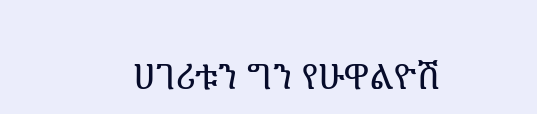ሀገሪቱን ግን የሁዋልዮሽ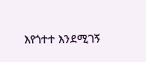እየጎተተ እንደሚገኝ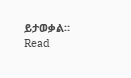ይታወቃል። Read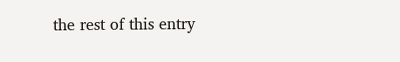the rest of this entry